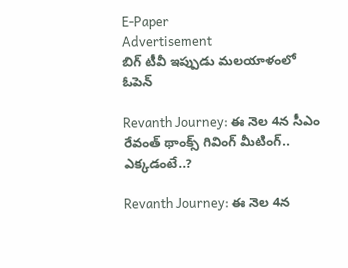E-Paper
Advertisement
బిగ్ టీవీ ఇప్పుడు మలయాళంలో
ఓపెన్

Revanth Journey: ఈ నెల 4న సీఎం రేవంత్ థాంక్స్ గివింగ్ మీటింగ్.. ఎక్కడంటే..?

Revanth Journey: ఈ నెల 4న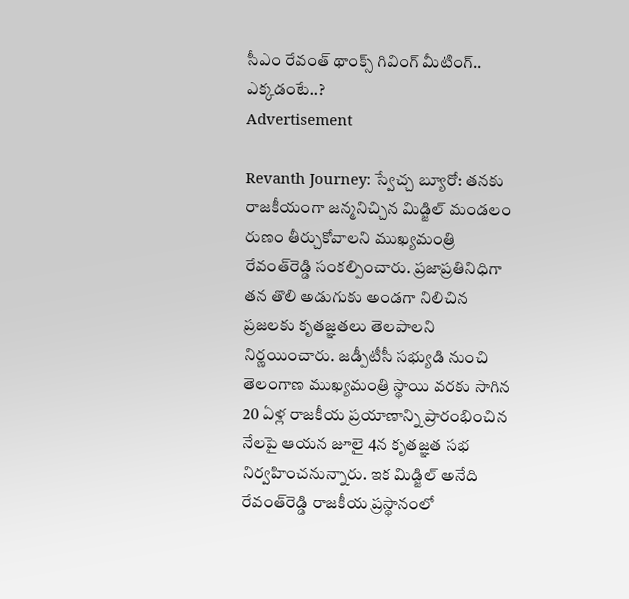సీఎం రేవంత్ థాంక్స్ గివింగ్ మీటింగ్.. ఎక్కడంటే..?
Advertisement

Revanth Journey: స్వేచ్చ బ్యూరో: తనకు రాజకీయంగా జన్మనిచ్చిన మిడ్జిల్‌ మండలం రుణం తీర్చుకోవాలని ముఖ్యమంత్రి రేవంత్‌రెడ్డి సంకల్పించారు. ప్రజాప్రతినిధిగా తన తొలి అడుగుకు అండగా నిలిచిన ప్రజలకు కృతజ్ఞతలు తెలపాలని నిర్ణయించారు. జడ్పీటీసీ సభ్యుడి నుంచి తెలంగాణ ముఖ్యమంత్రి స్థాయి వరకు సాగిన 20 ఏళ్ల రాజకీయ ప్రయాణాన్ని ప్రారంభించిన నేలపై ఆయన జూలై 4న కృతజ్ఞత సభ నిర్వహించనున్నారు. ఇక మిడ్జిల్‌ అనేది రేవంత్‌రెడ్డి రాజకీయ ప్రస్థానంలో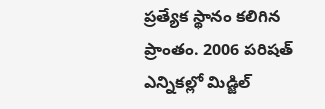ప్రత్యేక స్థానం కలిగిన ప్రాంతం. 2006 పరిషత్‌ ఎన్నికల్లో మిడ్జిల్‌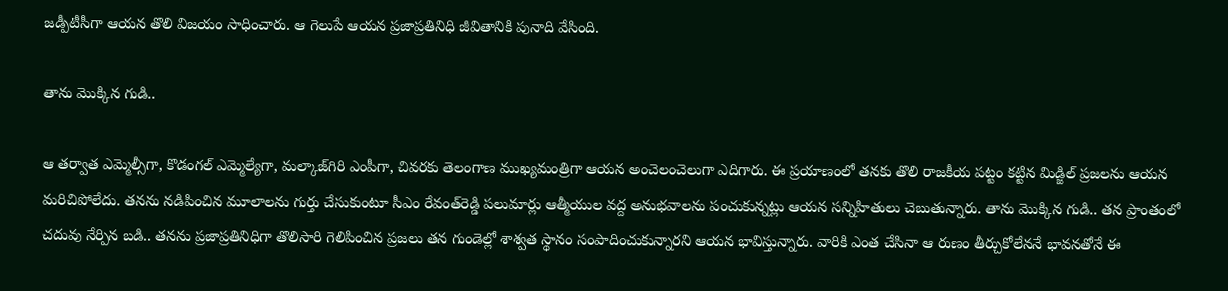జడ్పీటీసీగా ఆయన తొలి విజయం సాధించారు. ఆ గెలుపే ఆయన ప్రజాప్రతినిధి జీవితానికి పునాది వేసింది.

తాను మొక్కిన గుడి..

ఆ తర్వాత ఎమ్మెల్సీగా, కొడంగల్‌ ఎమ్మెల్యేగా, మల్కాజ్‌గిరి ఎంపీగా, చివరకు తెలంగాణ ముఖ్యమంత్రిగా ఆయన అంచెలంచెలుగా ఎదిగారు. ఈ ప్రయాణంలో తనకు తొలి రాజకీయ పట్టం కట్టిన మిడ్జిల్‌ ప్రజలను ఆయన మరిచిపోలేదు. తనను నడిపించిన మూలాలను గుర్తు చేసుకుంటూ సీఎం రేవంత్‌రెడ్డి పలుమార్లు ఆత్మీయుల వద్ద అనుభవాలను పంచుకున్నట్లు ఆయన సన్నిహితులు చెబుతున్నారు. తాను మొక్కిన గుడి.. తన ప్రాంతంలో చదువు నేర్పిన బడి.. తనను ప్రజాప్రతినిధిగా తొలిసారి గెలిపించిన ప్రజలు తన గుండెల్లో శాశ్వత స్థానం సంపాదించుకున్నారని ఆయన భావిస్తున్నారు. వారికి ఎంత చేసినా ఆ రుణం తీర్చుకోలేననే భావనతోనే ఈ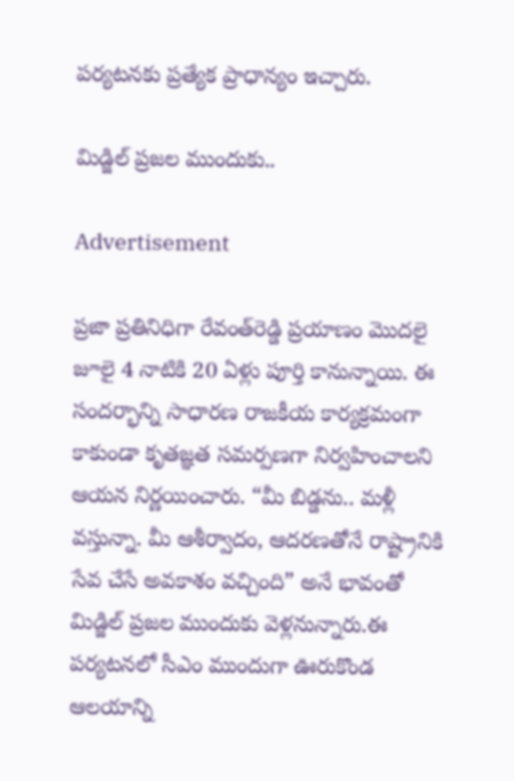పర్యటనకు ప్రత్యేక ప్రాధాన్యం ఇచ్చారు.

మిడ్జిల్‌ ప్రజల ముందుకు..

Advertisement

ప్రజా ప్రతినిధిగా రేవంత్‌రెడ్డి ప్రయాణం మొదలై జూలై 4 నాటికి 20 ఏళ్లు పూర్తి కానున్నాయి. ఈ సందర్భాన్ని సాధారణ రాజకీయ కార్యక్రమంగా కాకుండా కృతజ్ఞత సమర్పణగా నిర్వహించాలని ఆయన నిర్ణయించారు. “మీ బిడ్డను.. మళ్లీ వస్తున్నా. మీ ఆశీర్వాదం, ఆదరణతోనే రాష్ట్రానికి సేవ చేసే అవకాశం వచ్చింది” అనే భావంతో మిడ్జిల్‌ ప్రజల ముందుకు వెళ్లనున్నారు.ఈ పర్యటనలో సీఎం ముందుగా ఊరుకొండ ఆలయాన్ని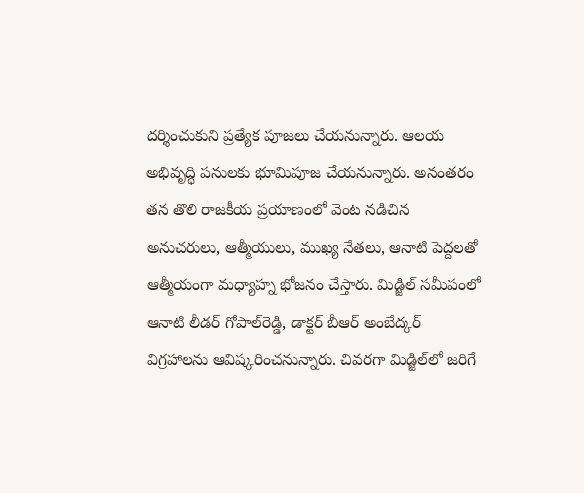దర్శించుకుని ప్రత్యేక పూజలు చేయనున్నారు. ఆలయ అభివృద్ధి పనులకు భూమిపూజ చేయనున్నారు. అనంతరం తన తొలి రాజకీయ ప్రయాణంలో వెంట నడిచిన అనుచరులు, ఆత్మీయులు, ముఖ్య నేతలు, ఆనాటి పెద్దలతో ఆత్మీయంగా మధ్యాహ్న భోజనం చేస్తారు. మిడ్జిల్‌ సమీపంలో ఆనాటి లీడర్ గోపాల్‌రెడ్డి, డాక్టర్ బీఆర్ అంబేద్కర్‌ విగ్రహాలను ఆవిష్కరించనున్నారు. చివరగా మిడ్జిల్‌లో జరిగే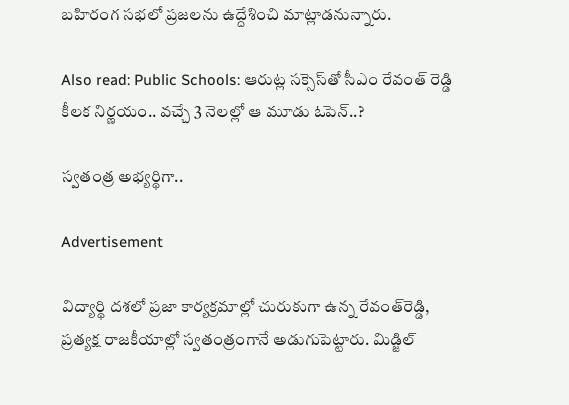బహిరంగ సభలో ప్రజలను ఉద్దేశించి మాట్లాడనున్నారు.

Also read: Public Schools: ఆరుట్ల సక్సెస్‌తో సీఎం రేవంత్ రెడ్డి కీలక నిర్ణయం.. వచ్చే 3 నెలల్లో ఆ మూడు ఓపెన్..?

స్వతంత్ర అభ్యర్థిగా..

Advertisement

విద్యార్థి దశలో ప్రజా కార్యక్రమాల్లో చురుకుగా ఉన్న రేవంత్‌రెడ్డి, ప్రత్యక్ష రాజకీయాల్లో స్వతంత్రంగానే అడుగుపెట్టారు. మిడ్జిల్‌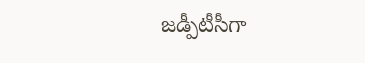జడ్పీటీసీగా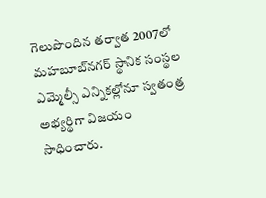గెలుపొందిన తర్వాత 2007లో మహబూబ్‌నగర్‌ స్థానిక సంస్థల ఎమ్మెల్సీ ఎన్నికల్లోనూ స్వతంత్ర అభ్యర్థిగా విజయం సాధించారు.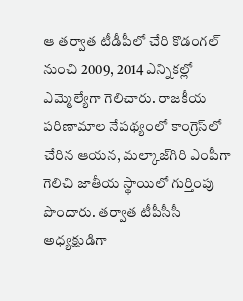ఆ తర్వాత టీడీపీలో చేరి కొడంగల్‌ నుంచి 2009, 2014 ఎన్నికల్లో ఎమ్మెల్యేగా గెలిచారు. రాజకీయ పరిణామాల నేపథ్యంలో కాంగ్రెస్‌లో చేరిన ఆయన, మల్కాజ్‌గిరి ఎంపీగా గెలిచి జాతీయ స్థాయిలో గుర్తింపు పొందారు. తర్వాత టీపీసీసీ అధ్యక్షుడిగా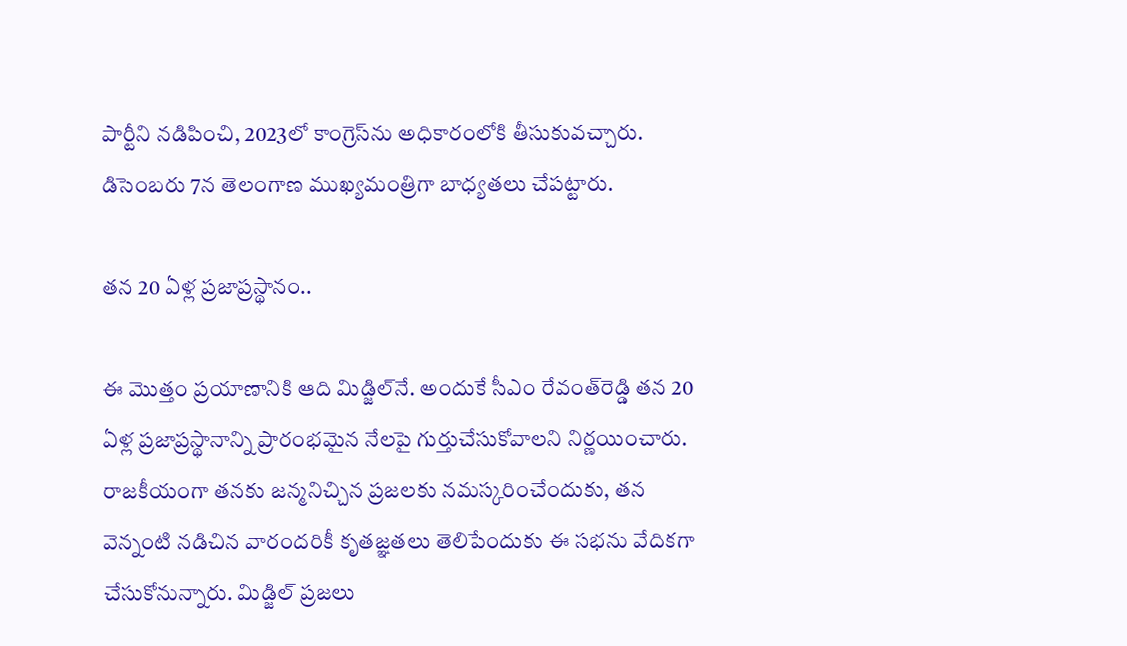పార్టీని నడిపించి, 2023లో కాంగ్రెస్‌ను అధికారంలోకి తీసుకువచ్చారు. డిసెంబరు 7న తెలంగాణ ముఖ్యమంత్రిగా బాధ్యతలు చేపట్టారు.

తన 20 ఏళ్ల ప్రజాప్రస్థానం..

ఈ మొత్తం ప్రయాణానికి ఆది మిడ్జిల్‌నే. అందుకే సీఎం రేవంత్‌రెడ్డి తన 20 ఏళ్ల ప్రజాప్రస్థానాన్ని ప్రారంభమైన నేలపై గుర్తుచేసుకోవాలని నిర్ణయించారు. రాజకీయంగా తనకు జన్మనిచ్చిన ప్రజలకు నమస్కరించేందుకు, తన వెన్నంటి నడిచిన వారందరికీ కృతజ్ఞతలు తెలిపేందుకు ఈ సభను వేదికగా చేసుకోనున్నారు. మిడ్జిల్‌ ప్రజలు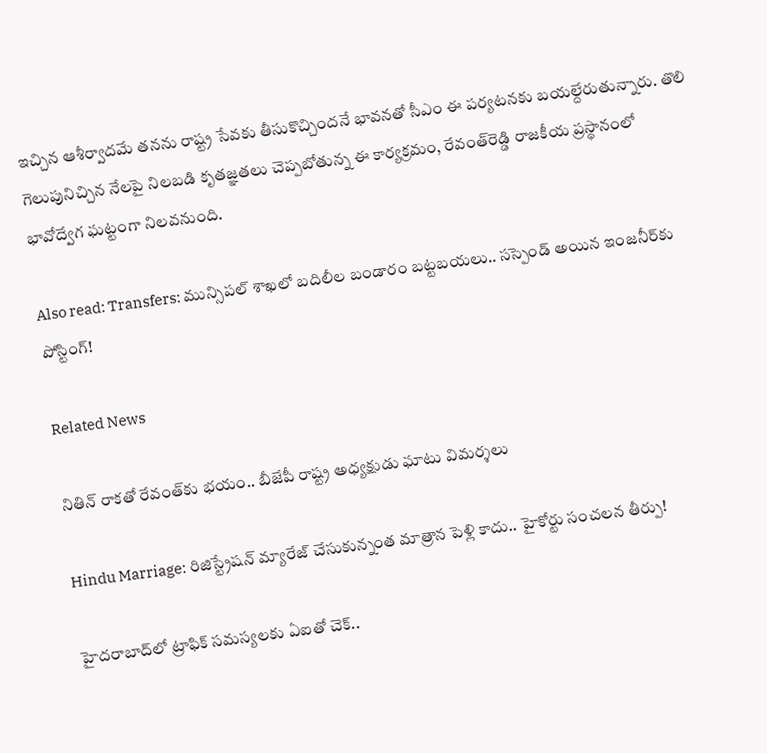ఇచ్చిన ఆశీర్వాదమే తనను రాష్ట్ర సేవకు తీసుకొచ్చిందనే భావనతో సీఎం ఈ పర్యటనకు బయల్దేరుతున్నారు. తొలి గెలుపునిచ్చిన నేలపై నిలబడి కృతజ్ఞతలు చెప్పబోతున్న ఈ కార్యక్రమం, రేవంత్‌రెడ్డి రాజకీయ ప్రస్థానంలో భావోద్వేగ ఘట్టంగా నిలవనుంది.

Also read: Transfers: మున్సిపల్ శాఖలో బదిలీల బండారం బట్టబయలు.. సస్పెండ్ అయిన ఇంజనీర్‌కు పోస్టింగ్!

Related News

నితిన్ రాకతో రేవంత్‌కు భయం.. బీజేపీ రాష్ట్ర అధ్యక్షుడు ఘాటు విమర్శలు

Hindu Marriage: రిజిస్ట్రేషన్ మ్యారేజ్ చేసుకున్నంత మాత్రాన పెళ్లి కాదు.. హైకోర్టు సంచలన తీర్పు!

హైదరాబాద్‌లో ట్రాఫిక్ సమస్యలకు ఏఐతో చెక్..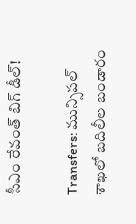సీఎం రేవంత్ బిగ్ డీల్!

Transfers: మున్సిపల్ శాఖలో బదిలీల బండారం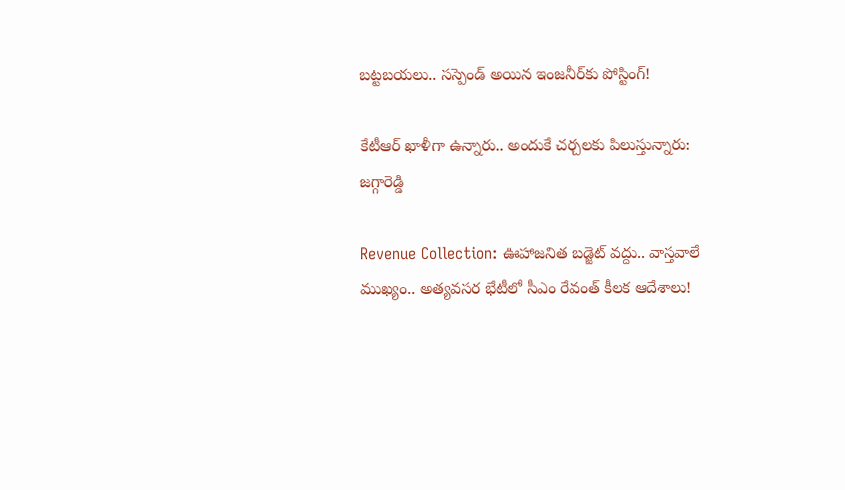బట్టబయలు.. సస్పెండ్ అయిన ఇంజనీర్‌కు పోస్టింగ్!

కేటీఆర్ ఖాళీగా ఉన్నారు.. అందుకే చర్చలకు పిలుస్తున్నారు: జగ్గారెడ్డి

Revenue Collection: ఊహాజనిత బడ్జెట్ వద్దు.. వాస్తవాలే ముఖ్యం.. అత్యవసర భేటీలో సీఎం రేవంత్ కీలక ఆదేశాలు!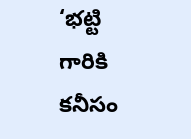‘భట్టి గారికి కనీసం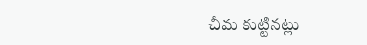చీమ కుట్టినట్లు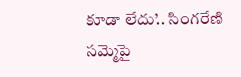కూడా లేదు’.. సింగరేణి సమ్మెపై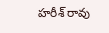హరీశ్ రావు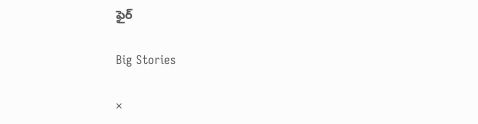ఫైర్

Big Stories

×